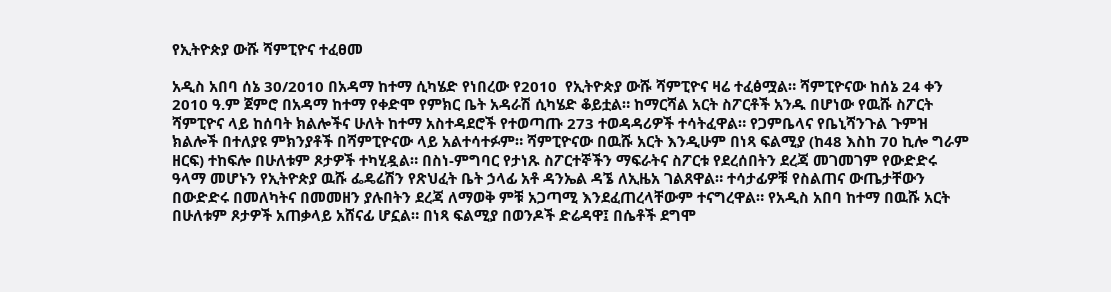የኢትዮጵያ ውሹ ሻምፒዮና ተፈፀመ

አዲስ አበባ ሰኔ 30/2010 በአዳማ ከተማ ሲካሄድ የነበረው የ2010  የኢትዮጵያ ውሹ ሻምፒዮና ዛሬ ተፈፅሟል። ሻምፒዮናው ከሰኔ 24 ቀን 2010 ዓ.ም ጀምሮ በአዳማ ከተማ የቀድሞ የምክር ቤት አዳራሽ ሲካሄድ ቆይቷል። ከማርሻል አርት ስፖርቶች አንዱ በሆነው የዉሹ ስፖርት ሻምፒዮና ላይ ከሰባት ክልሎችና ሁለት ከተማ አስተዳደሮች የተወጣጡ 273 ተወዳዳሪዎች ተሳትፈዋል። የጋምቤላና የቤኒሻንጉል ጉምዝ ክልሎች በተለያዩ ምክንያቶች በሻምፒዮናው ላይ አልተሳተፉም። ሻምፒዮናው በዉሹ አርት እንዲሁም በነጻ ፍልሚያ (ከ48 እስከ 70 ኪሎ ግራም ዘርፍ) ተከፍሎ በሁለቱም ጾታዎች ተካሂዷል። በስነ-ምግባር የታነጹ ስፖርተኞችን ማፍራትና ስፖርቱ የደረሰበትን ደረጃ መገመገም የውድድሩ ዓላማ መሆኑን የኢትዮጵያ ዉሹ ፌዴሬሽን የጽህፈት ቤት ኃላፊ አቶ ዳንኤል ዳኜ ለኢዜአ ገልጸዋል። ተሳታፊዎቹ የስልጠና ውጤታቸውን በውድድሩ በመለካትና በመመዘን ያሉበትን ደረጃ ለማወቅ ምቹ አጋጣሚ እንደፈጠረላቸውም ተናግረዋል። የአዲስ አበባ ከተማ በዉሹ አርት በሁለቱም ጾታዎች አጠቃላይ አሸናፊ ሆኗል። በነጻ ፍልሚያ በወንዶች ድሬዳዋ፤ በሴቶች ደግሞ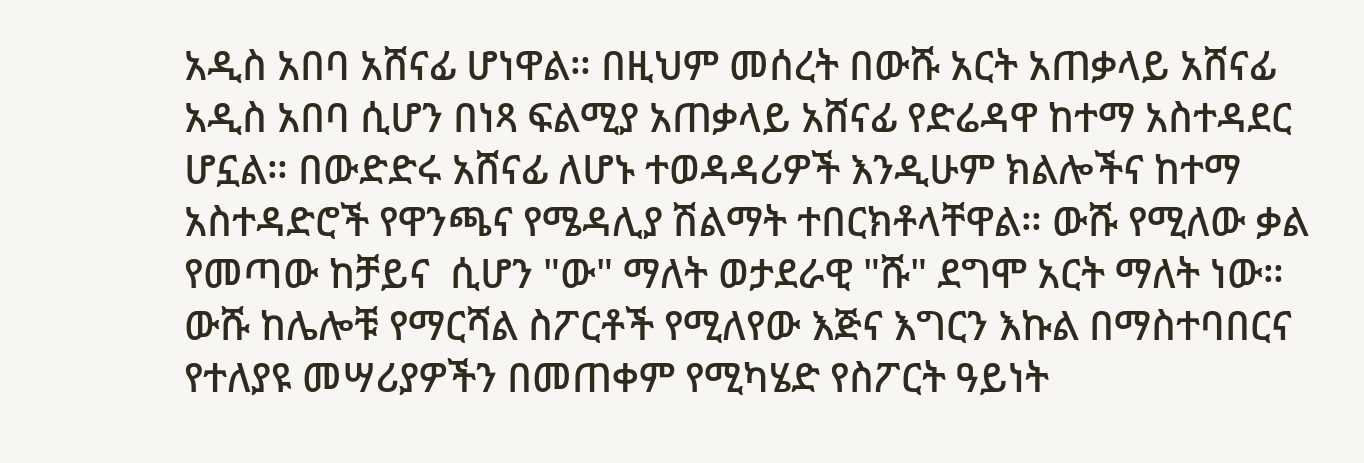አዲስ አበባ አሸናፊ ሆነዋል። በዚህም መሰረት በውሹ አርት አጠቃላይ አሸናፊ አዲስ አበባ ሲሆን በነጻ ፍልሚያ አጠቃላይ አሸናፊ የድሬዳዋ ከተማ አስተዳደር ሆኗል። በውድድሩ አሸናፊ ለሆኑ ተወዳዳሪዎች እንዲሁም ክልሎችና ከተማ አስተዳድሮች የዋንጫና የሜዳሊያ ሽልማት ተበርክቶላቸዋል። ውሹ የሚለው ቃል የመጣው ከቻይና  ሲሆን "ው" ማለት ወታደራዊ "ሹ" ደግሞ አርት ማለት ነው። ውሹ ከሌሎቹ የማርሻል ስፖርቶች የሚለየው እጅና እግርን እኩል በማስተባበርና የተለያዩ መሣሪያዎችን በመጠቀም የሚካሄድ የስፖርት ዓይነት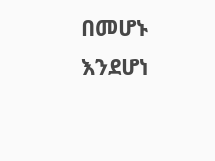በመሆኑ እንደሆነ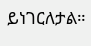ይነገርለታል።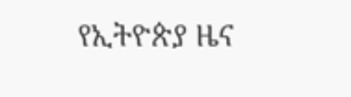የኢትዮጵያ ዜና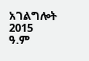አገልግሎት
2015
ዓ.ም